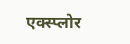एक्स्प्लोर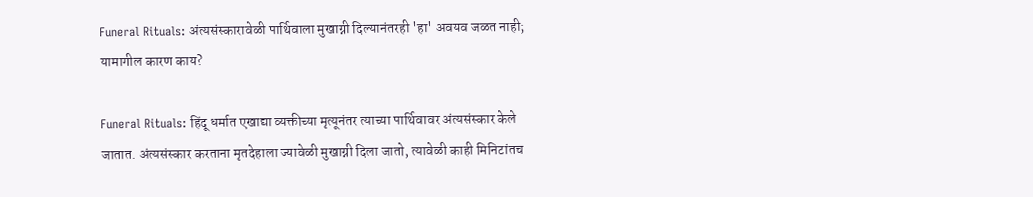Funeral Rituals: अंत्यसंस्कारावेळी पार्थिवाला मुखाग्नी दिल्यानंतरही 'हा' अवयव जळत नाही; यामागील कारण काय?

Funeral Rituals: हिंदू धर्मात एखाद्या व्यक्तीच्या मृत्यूनंतर त्याच्या पार्थिवावर अंत्यसंस्कार केले जातात. अंत्यसंस्कार करताना मृतदेहाला ज्यावेळी मुखाग्नी दिला जातो, त्यावेळी काही मिनिटांतच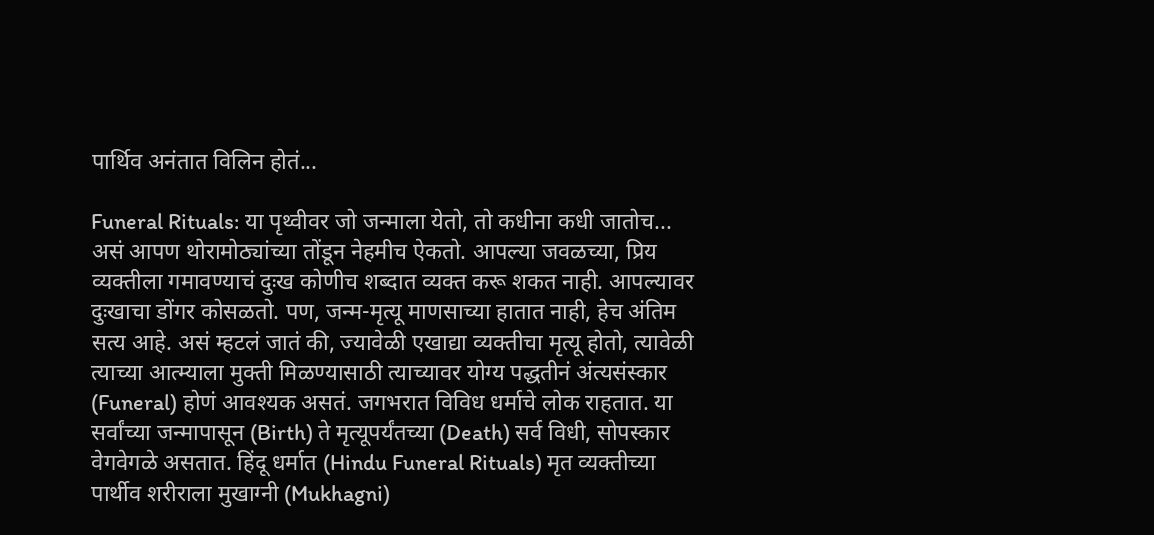पार्थिव अनंतात विलिन होतं...

Funeral Rituals: या पृथ्वीवर जो जन्माला येतो, तो कधीना कधी जातोच... असं आपण थोरामोठ्यांच्या तोंडून नेहमीच ऐकतो. आपल्या जवळच्या, प्रिय व्यक्तीला गमावण्याचं दुःख कोणीच शब्दात व्यक्त करू शकत नाही. आपल्यावर दुःखाचा डोंगर कोसळतो. पण, जन्म-मृत्यू माणसाच्या हातात नाही, हेच अंतिम सत्य आहे. असं म्हटलं जातं की, ज्यावेळी एखाद्या व्यक्तीचा मृत्यू होतो, त्यावेळी त्याच्या आत्म्याला मुक्ती मिळण्यासाठी त्याच्यावर योग्य पद्धतीनं अंत्यसंस्कार (Funeral) होणं आवश्यक असतं. जगभरात विविध धर्माचे लोक राहतात. या सर्वांच्या जन्मापासून (Birth) ते मृत्यूपर्यंतच्या (Death) सर्व विधी, सोपस्कार वेगवेगळे असतात. हिंदू धर्मात (Hindu Funeral Rituals) मृत व्यक्तीच्या पार्थीव शरीराला मुखाग्नी (Mukhagni)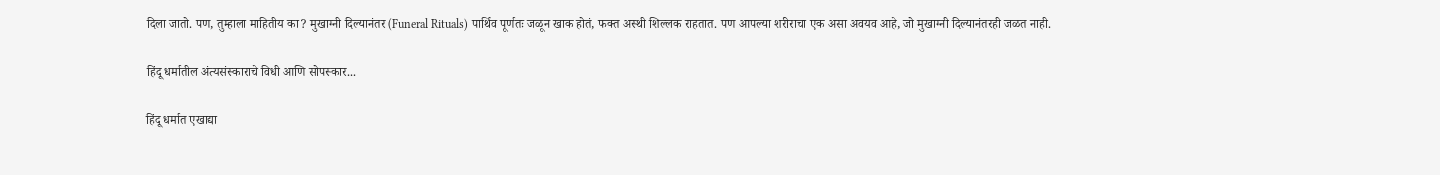दिला जातो. पण, तुम्हाला माहितीय का? मुखाग्नी दिल्यानंतर (Funeral Rituals) पार्थिव पूर्णतः जळून खाक होतं, फक्त अस्थी शिल्लक राहतात. पण आपल्या शरीराचा एक असा अवयव आहे, जो मुखाग्नी दिल्यानंतरही जळत नाही.

हिंदू धर्मातील अंत्यसंस्काराचे विधी आणि सोपस्कार...

हिंदू धर्मात एखाद्या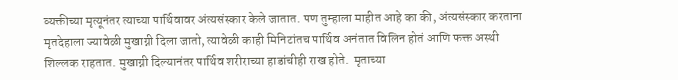व्यक्तीच्या मृत्यूनंतर त्याच्या पार्थिवावर अंत्यसंस्कार केले जातात. पण तुम्हाला माहीत आहे का की, अंत्यसंस्कार करताना मृतदेहाला ज्यावेळी मुखाग्नी दिला जातो, त्यावेळी काही मिनिटांतच पार्थिव अनंतात विलिन होतं आणि फक्त अस्थी शिल्लक राहतात. मुखाग्नी दिल्यानंतर पार्थिव शरीराच्या हाडांचीही राख होते.  मृताच्या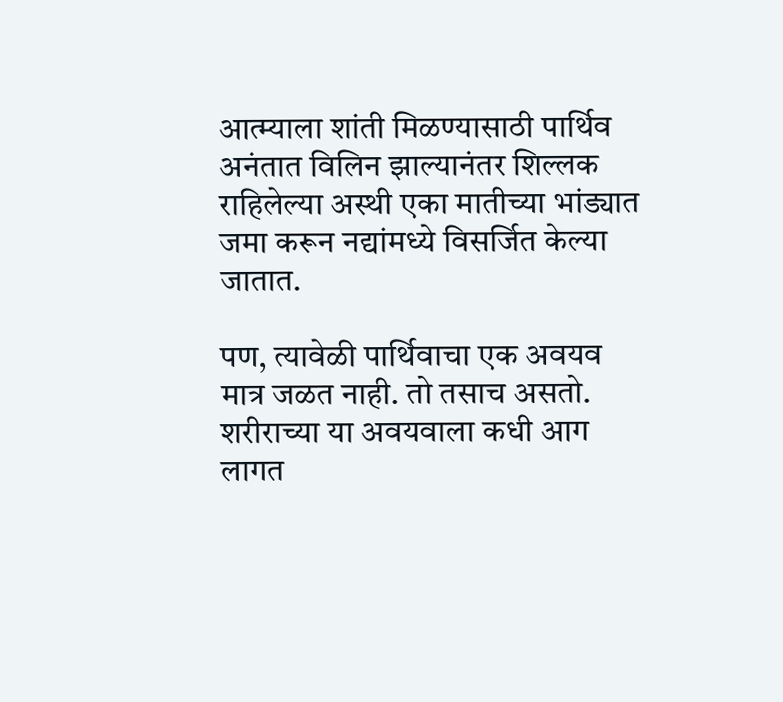आत्म्याला शांती मिळण्यासाठी पार्थिव अनंतात विलिन झाल्यानंतर शिल्लक राहिलेल्या अस्थी एका मातीच्या भांड्यात जमा करून नद्यांमध्ये विसर्जित केल्या जातात.

पण, त्यावेळी पार्थिवाचा एक अवयव मात्र जळत नाही. तो तसाच असतो. शरीराच्या या अवयवाला कधी आग लागत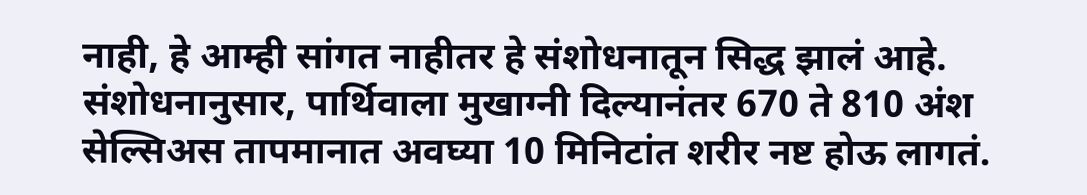नाही, हे आम्ही सांगत नाहीतर हे संशोधनातून सिद्ध झालं आहे. संशोधनानुसार, पार्थिवाला मुखाग्नी दिल्यानंतर 670 ते 810 अंश सेल्सिअस तापमानात अवघ्या 10 मिनिटांत शरीर नष्ट होऊ लागतं.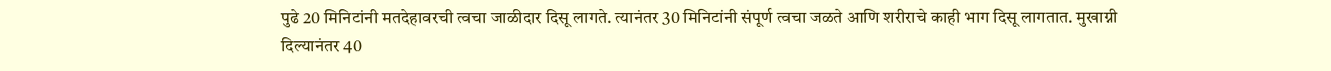पुढे 20 मिनिटांनी मतदेहावरची त्वचा जाळीदार दिसू लागते. त्यानंतर 30 मिनिटांनी संपूर्ण त्वचा जळते आणि शरीराचे काही भाग दिसू लागतात. मुखाग्नी दिल्यानंतर 40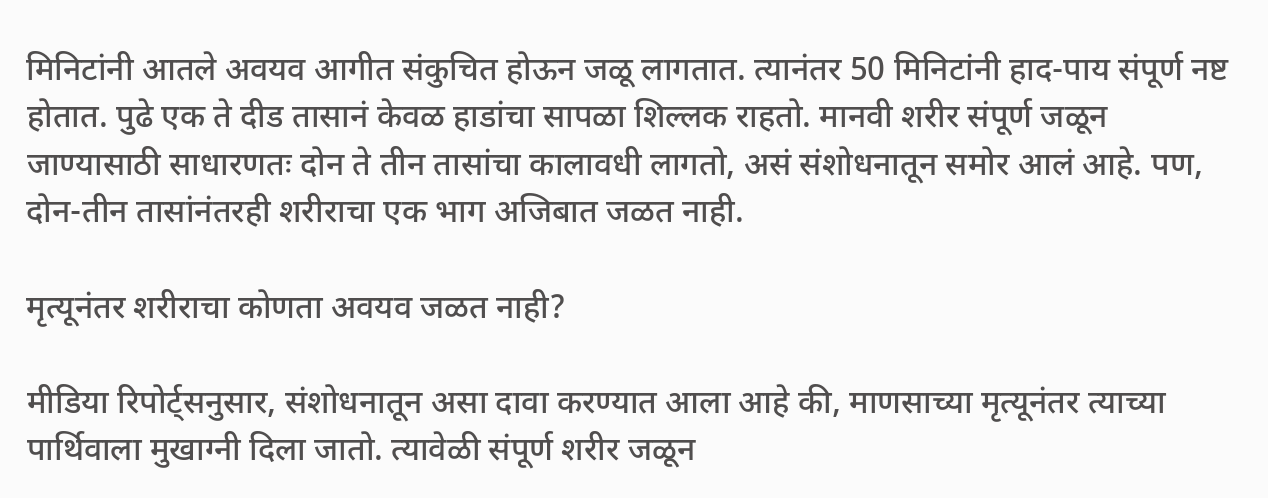मिनिटांनी आतले अवयव आगीत संकुचित होऊन जळू लागतात. त्यानंतर 50 मिनिटांनी हाद-पाय संपूर्ण नष्ट होतात. पुढे एक ते दीड तासानं केवळ हाडांचा सापळा शिल्लक राहतो. मानवी शरीर संपूर्ण जळून जाण्यासाठी साधारणतः दोन ते तीन तासांचा कालावधी लागतो, असं संशोधनातून समोर आलं आहे. पण, दोन-तीन तासांनंतरही शरीराचा एक भाग अजिबात जळत नाही.

मृत्यूनंतर शरीराचा कोणता अवयव जळत नाही?

मीडिया रिपोर्ट्सनुसार, संशोधनातून असा दावा करण्यात आला आहे की, माणसाच्या मृत्यूनंतर त्याच्या पार्थिवाला मुखाग्नी दिला जातो. त्यावेळी संपूर्ण शरीर जळून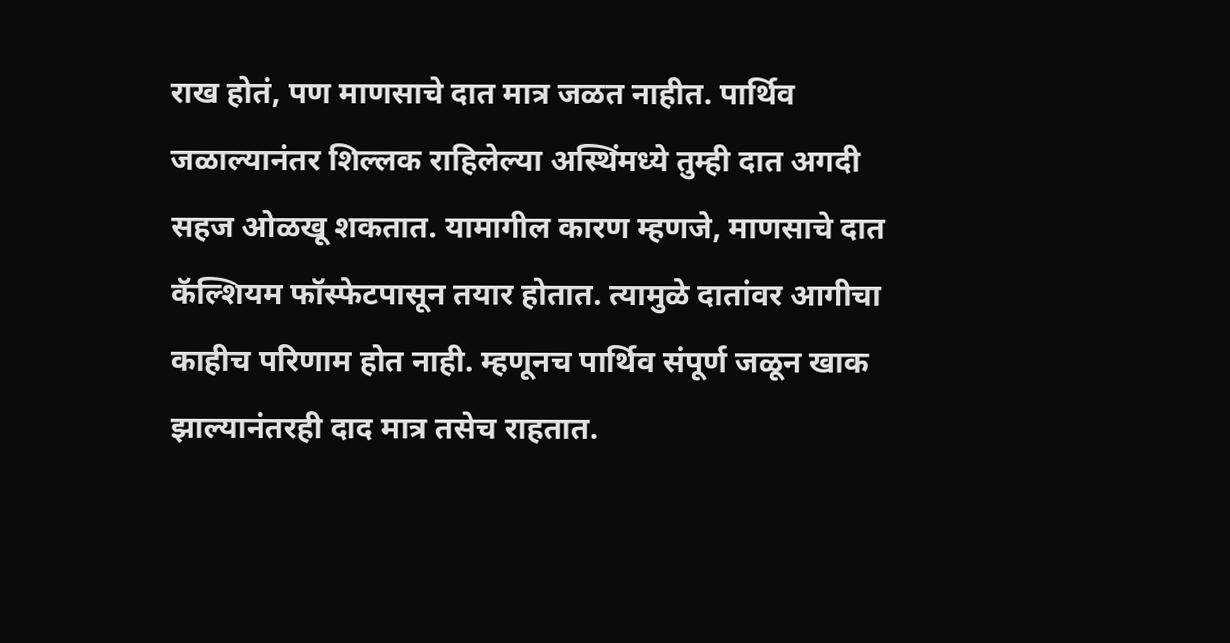राख होतं, पण माणसाचे दात मात्र जळत नाहीत. पार्थिव जळाल्यानंतर शिल्लक राहिलेल्या अस्थिंमध्ये तुम्ही दात अगदी सहज ओळखू शकतात. यामागील कारण म्हणजे, माणसाचे दात कॅल्शियम फॉस्फेटपासून तयार होतात. त्यामुळे दातांवर आगीचा काहीच परिणाम होत नाही. म्हणूनच पार्थिव संपूर्ण जळून खाक झाल्यानंतरही दाद मात्र तसेच राहतात.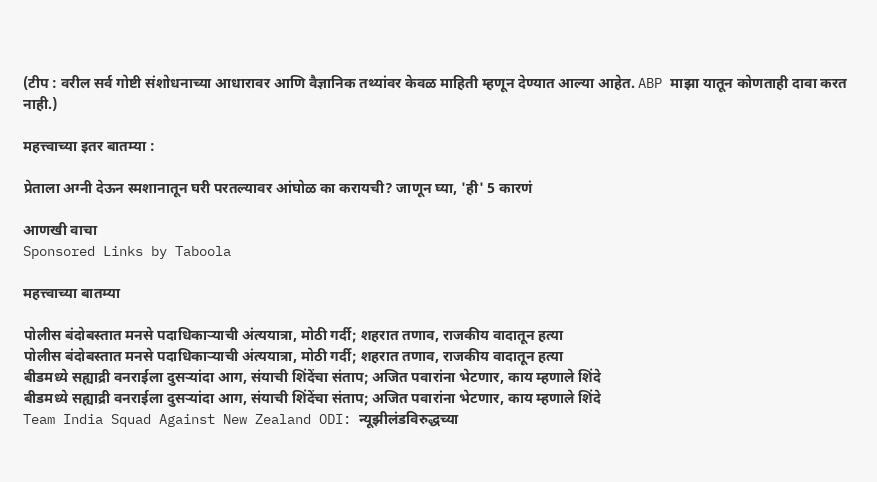(टीप : वरील सर्व गोष्टी संशोधनाच्या आधारावर आणि वैज्ञानिक तथ्यांवर केवळ माहिती म्हणून देण्यात आल्या आहेत. ABP माझा यातून कोणताही दावा करत नाही.)

महत्त्वाच्या इतर बातम्या :

प्रेताला अग्नी देऊन स्मशानातून घरी परतल्यावर आंघोळ का करायची? जाणून घ्या, 'ही' 5 कारणं

आणखी वाचा
Sponsored Links by Taboola

महत्त्वाच्या बातम्या

पोलीस बंदोबस्तात मनसे पदाधिकाऱ्याची अंत्ययात्रा, मोठी गर्दी; शहरात तणाव, राजकीय वादातून हत्या
पोलीस बंदोबस्तात मनसे पदाधिकाऱ्याची अंत्ययात्रा, मोठी गर्दी; शहरात तणाव, राजकीय वादातून हत्या
बीडमध्ये सह्याद्री वनराईला दुसऱ्यांदा आग, संयाची शिंदेंचा संताप; अजित पवारांना भेटणार, काय म्हणाले शिंदे
बीडमध्ये सह्याद्री वनराईला दुसऱ्यांदा आग, संयाची शिंदेंचा संताप; अजित पवारांना भेटणार, काय म्हणाले शिंदे
Team India Squad Against New Zealand ODI: न्यूझीलंडविरुद्धच्या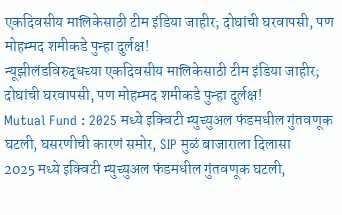एकदिवसीय मालिकेसाठी टीम इंडिया जाहीर; दोघांची घरवापसी, पण मोहम्मद शमीकडे पुन्हा दुर्लक्ष!
न्यूझीलंडविरुद्धच्या एकदिवसीय मालिकेसाठी टीम इंडिया जाहीर; दोघांची घरवापसी, पण मोहम्मद शमीकडे पुन्हा दुर्लक्ष!
Mutual Fund : 2025 मध्ये इक्विटी म्युच्युअल फंडमधील गुंतवणूक घटली, घसरणीची कारणं समोर, SIP मुळं बाजाराला दिलासा
2025 मध्ये इक्विटी म्युच्युअल फंडमधील गुंतवणूक घटली,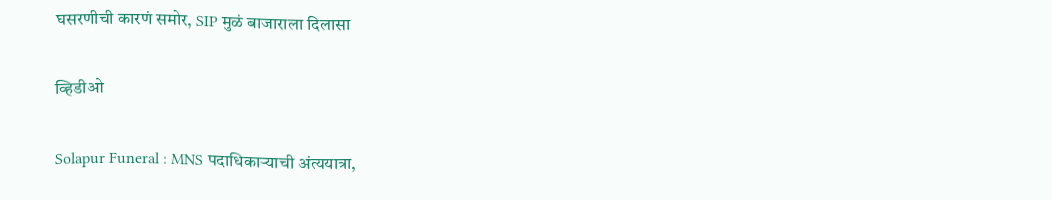घसरणीची कारणं समोर, SIP मुळं बाजाराला दिलासा

व्हिडीओ

Solapur Funeral : MNS पदाधिकाऱ्याची अंत्ययात्रा,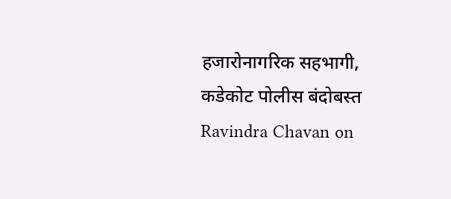हजारोनागरिक सहभागी, कडेकोट पोलीस बंदोबस्त
Ravindra Chavan on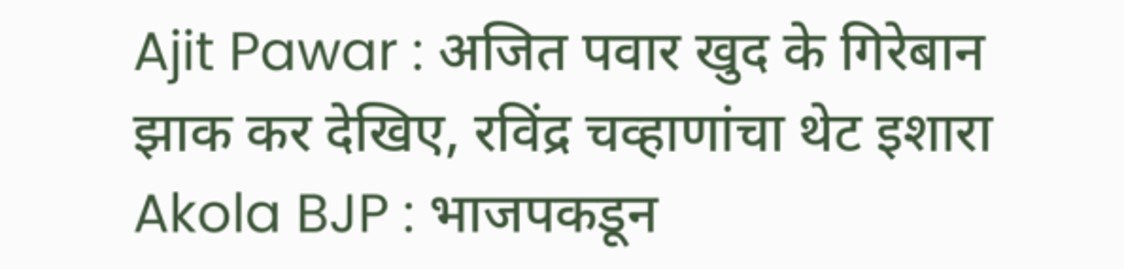Ajit Pawar : अजित पवार खुद के गिरेबान झाक कर देखिए, रविंद्र चव्हाणांचा थेट इशारा
Akola BJP : भाजपकडून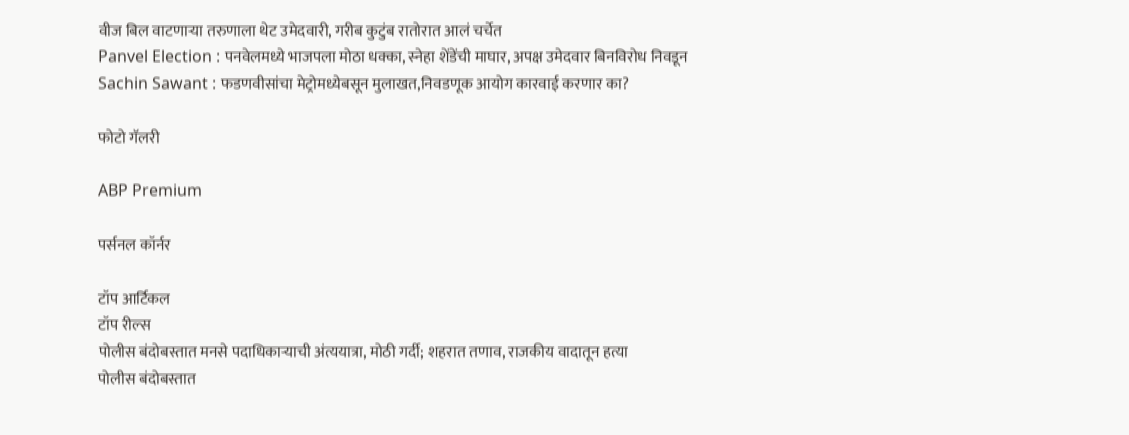वीज बिल वाटणाऱ्या तरुणाला थेट उमेदवारी, गरीब कुटुंब रातोरात आलं चर्चेत
Panvel Election : पनवेलमध्ये भाजपला मोठा धक्का, स्नेहा शेंडेंची माघार, अपक्ष उमेदवार बिनविरोध निवडून
Sachin Sawant : फडणवीसांचा मेट्रोमध्येबसून मुलाखत,निवडणूक आयोग कारवाई करणार का?

फोटो गॅलरी

ABP Premium

पर्सनल कॉर्नर

टॉप आर्टिकल
टॉप रील्स
पोलीस बंदोबस्तात मनसे पदाधिकाऱ्याची अंत्ययात्रा, मोठी गर्दी; शहरात तणाव, राजकीय वादातून हत्या
पोलीस बंदोबस्तात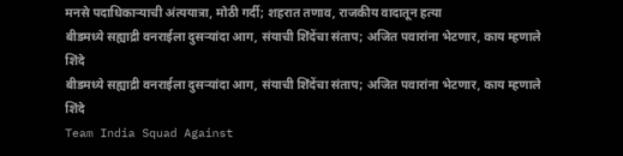मनसे पदाधिकाऱ्याची अंत्ययात्रा, मोठी गर्दी; शहरात तणाव, राजकीय वादातून हत्या
बीडमध्ये सह्याद्री वनराईला दुसऱ्यांदा आग, संयाची शिंदेंचा संताप; अजित पवारांना भेटणार, काय म्हणाले शिंदे
बीडमध्ये सह्याद्री वनराईला दुसऱ्यांदा आग, संयाची शिंदेंचा संताप; अजित पवारांना भेटणार, काय म्हणाले शिंदे
Team India Squad Against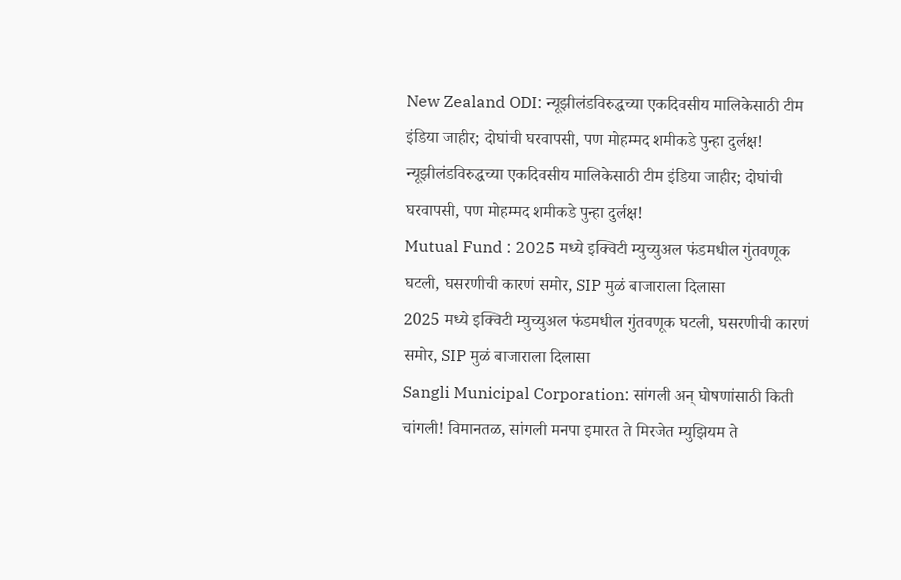New Zealand ODI: न्यूझीलंडविरुद्धच्या एकदिवसीय मालिकेसाठी टीम इंडिया जाहीर; दोघांची घरवापसी, पण मोहम्मद शमीकडे पुन्हा दुर्लक्ष!
न्यूझीलंडविरुद्धच्या एकदिवसीय मालिकेसाठी टीम इंडिया जाहीर; दोघांची घरवापसी, पण मोहम्मद शमीकडे पुन्हा दुर्लक्ष!
Mutual Fund : 2025 मध्ये इक्विटी म्युच्युअल फंडमधील गुंतवणूक घटली, घसरणीची कारणं समोर, SIP मुळं बाजाराला दिलासा
2025 मध्ये इक्विटी म्युच्युअल फंडमधील गुंतवणूक घटली, घसरणीची कारणं समोर, SIP मुळं बाजाराला दिलासा
Sangli Municipal Corporation: सांगली अन् घोषणांसाठी किती चांगली! विमानतळ, सांगली मनपा इमारत ते मिरजेत म्युझियम ते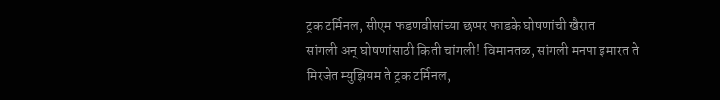ट्रक टर्मिनल, सीएम फडणवीसांच्या छप्पर फाडके घोषणांची खैरात
सांगली अन् घोषणांसाठी किती चांगली! विमानतळ, सांगली मनपा इमारत ते मिरजेत म्युझियम ते ट्रक टर्मिनल,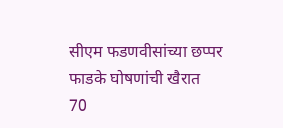सीएम फडणवीसांच्या छप्पर फाडके घोषणांची खैरात
70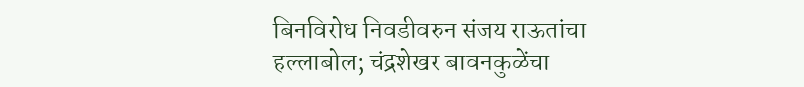बिनविरोध निवडीवरुन संजय राऊतांचा हल्लाबोल; चंद्रशेखर बावनकुळेंचा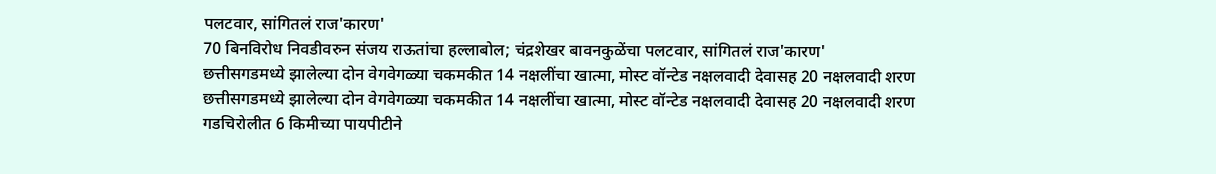पलटवार, सांगितलं राज'कारण'
70 बिनविरोध निवडीवरुन संजय राऊतांचा हल्लाबोल; चंद्रशेखर बावनकुळेंचा पलटवार, सांगितलं राज'कारण'
छत्तीसगडमध्ये झालेल्या दोन वेगवेगळ्या चकमकीत 14 नक्षलींचा खात्मा, मोस्ट वॉन्टेड नक्षलवादी देवासह 20 नक्षलवादी शरण
छत्तीसगडमध्ये झालेल्या दोन वेगवेगळ्या चकमकीत 14 नक्षलींचा खात्मा, मोस्ट वॉन्टेड नक्षलवादी देवासह 20 नक्षलवादी शरण
गडचिरोलीत 6 किमीच्या पायपीटीने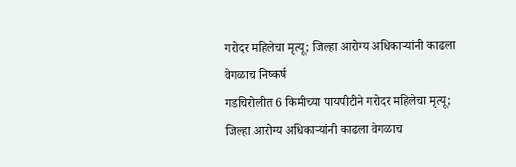गरोदर महिलेचा मृत्यू; जिल्हा आरोग्य अधिकाऱ्यांनी काढला वेगळाच निष्कर्ष
गडचिरोलीत 6 किमीच्या पायपीटीने गरोदर महिलेचा मृत्यू; जिल्हा आरोग्य अधिकाऱ्यांनी काढला वेगळाच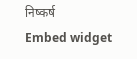निष्कर्ष
Embed widget